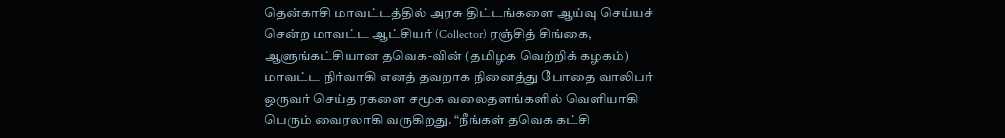தென்காசி மாவட்டத்தில் அரசு திட்டங்களை ஆய்வு செய்யச் சென்ற மாவட்ட ஆட்சியர் (Collector) ரஞ்சித் சிங்கை, ஆளுங்கட்சியான தவெக-வின் (தமிழக வெற்றிக் கழகம்) மாவட்ட நிர்வாகி எனத் தவறாக நினைத்து போதை வாலிபர் ஒருவர் செய்த ரகளை சமூக வலைதளங்களில் வெளியாகி பெரும் வைரலாகி வருகிறது. “நீங்கள் தவெக கட்சி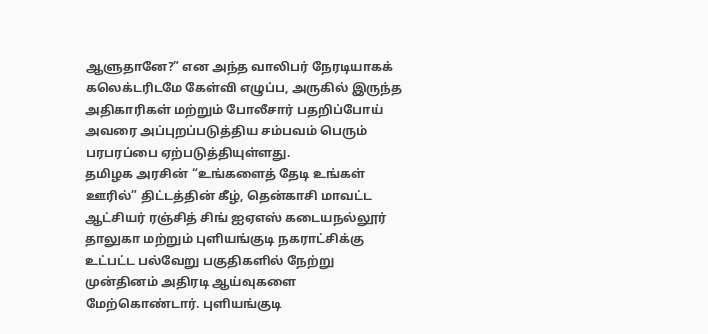ஆளுதானே?” என அந்த வாலிபர் நேரடியாகக் கலெக்டரிடமே கேள்வி எழுப்ப, அருகில் இருந்த அதிகாரிகள் மற்றும் போலீசார் பதறிப்போய் அவரை அப்புறப்படுத்திய சம்பவம் பெரும் பரபரப்பை ஏற்படுத்தியுள்ளது.
தமிழக அரசின் “உங்களைத் தேடி உங்கள் ஊரில்” திட்டத்தின் கீழ், தென்காசி மாவட்ட ஆட்சியர் ரஞ்சித் சிங் ஐஏஎஸ் கடையநல்லூர் தாலுகா மற்றும் புளியங்குடி நகராட்சிக்கு உட்பட்ட பல்வேறு பகுதிகளில் நேற்று முன்தினம் அதிரடி ஆய்வுகளை மேற்கொண்டார். புளியங்குடி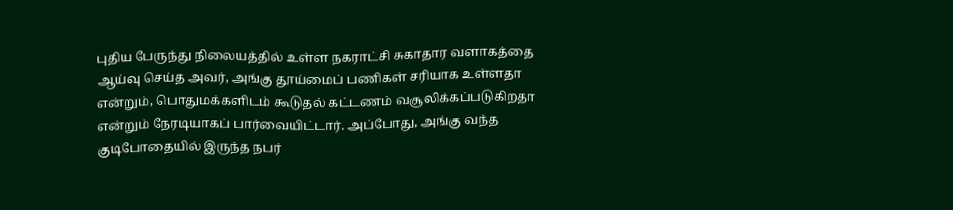புதிய பேருந்து நிலையத்தில் உள்ள நகராட்சி சுகாதார வளாகத்தை ஆய்வு செய்த அவர், அங்கு தூய்மைப் பணிகள் சரியாக உள்ளதா என்றும், பொதுமக்களிடம் கூடுதல் கட்டணம் வசூலிக்கப்படுகிறதா என்றும் நேரடியாகப் பார்வையிட்டார். அப்போது, அங்கு வந்த குடிபோதையில் இருந்த நபர்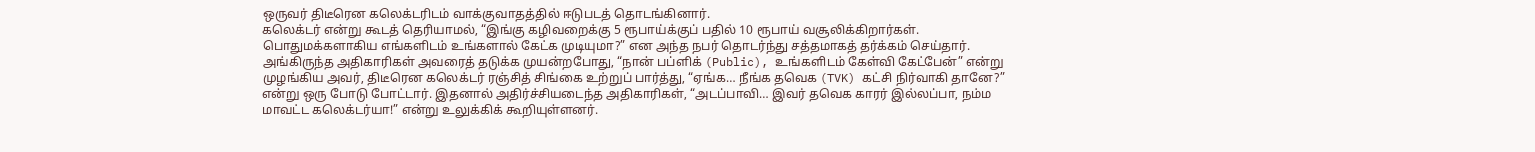ஒருவர் திடீரென கலெக்டரிடம் வாக்குவாதத்தில் ஈடுபடத் தொடங்கினார்.
கலெக்டர் என்று கூடத் தெரியாமல், “இங்கு கழிவறைக்கு 5 ரூபாய்க்குப் பதில் 10 ரூபாய் வசூலிக்கிறார்கள். பொதுமக்களாகிய எங்களிடம் உங்களால் கேட்க முடியுமா?” என அந்த நபர் தொடர்ந்து சத்தமாகத் தர்க்கம் செய்தார். அங்கிருந்த அதிகாரிகள் அவரைத் தடுக்க முயன்றபோது, “நான் பப்ளிக் (Public), உங்களிடம் கேள்வி கேட்பேன்” என்று முழங்கிய அவர், திடீரென கலெக்டர் ரஞ்சித் சிங்கை உற்றுப் பார்த்து, “ஏங்க… நீங்க தவெக (TVK) கட்சி நிர்வாகி தானே?” என்று ஒரு போடு போட்டார். இதனால் அதிர்ச்சியடைந்த அதிகாரிகள், “அடப்பாவி… இவர் தவெக காரர் இல்லப்பா, நம்ம மாவட்ட கலெக்டர்யா!” என்று உலுக்கிக் கூறியுள்ளனர்.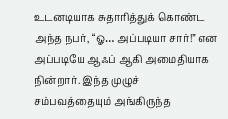உடனடியாக சுதாரித்துக் கொண்ட அந்த நபர், “ஓ… அப்படியா சார்!” என அப்படியே ஆஃப் ஆகி அமைதியாக நின்றார். இந்த முழுச் சம்பவத்தையும் அங்கிருந்த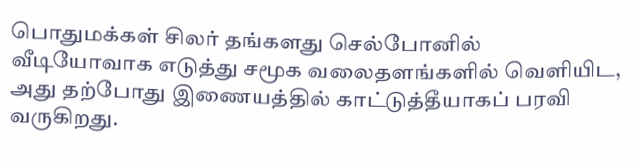பொதுமக்கள் சிலர் தங்களது செல்போனில் வீடியோவாக எடுத்து சமூக வலைதளங்களில் வெளியிட, அது தற்போது இணையத்தில் காட்டுத்தீயாகப் பரவி வருகிறது.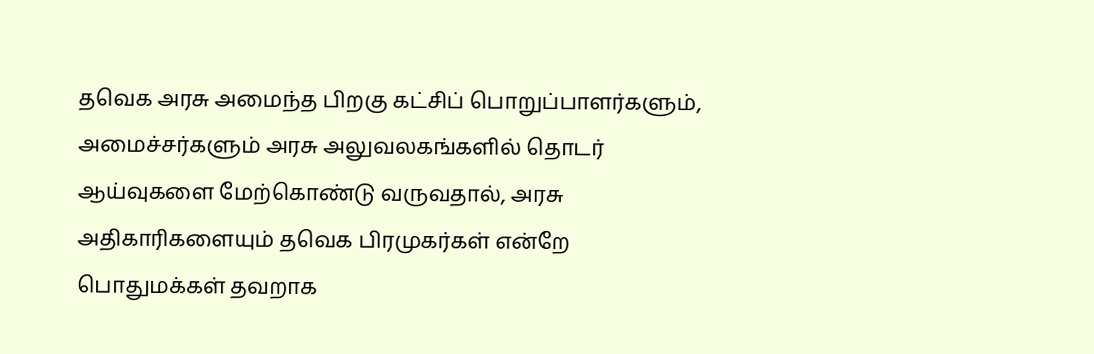தவெக அரசு அமைந்த பிறகு கட்சிப் பொறுப்பாளர்களும், அமைச்சர்களும் அரசு அலுவலகங்களில் தொடர் ஆய்வுகளை மேற்கொண்டு வருவதால், அரசு அதிகாரிகளையும் தவெக பிரமுகர்கள் என்றே பொதுமக்கள் தவறாக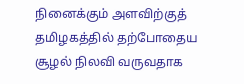நினைக்கும் அளவிற்குத் தமிழகத்தில் தற்போதைய சூழல் நிலவி வருவதாக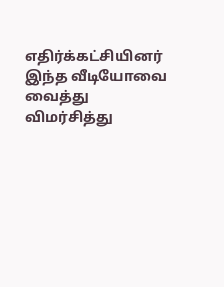எதிர்க்கட்சியினர் இந்த வீடியோவை வைத்து விமர்சித்து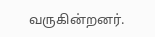வருகின்றனர்.